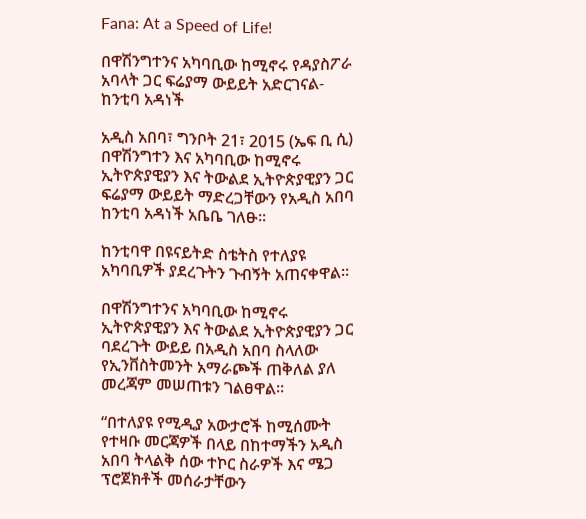Fana: At a Speed of Life!

በዋሽንግተንና አካባቢው ከሚኖሩ የዳያስፖራ አባላት ጋር ፍሬያማ ውይይት አድርገናል- ከንቲባ አዳነች

አዲስ አበባ፣ ግንቦት 21፣ 2015 (ኤፍ ቢ ሲ) በዋሽንግተን እና አካባቢው ከሚኖሩ ኢትዮጵያዊያን እና ትውልደ ኢትዮጵያዊያን ጋር ፍሬያማ ውይይት ማድረጋቸውን የአዲስ አበባ ከንቲባ አዳነች አቤቤ ገለፁ።

ከንቲባዋ በዩናይትድ ስቴትስ የተለያዩ አካባቢዎች ያደረጉትን ጉብኝት አጠናቀዋል።

በዋሽንግተንና አካባቢው ከሚኖሩ ኢትዮጵያዊያን እና ትውልደ ኢትዮጵያዊያን ጋር ባደረጉት ውይይ በአዲስ አበባ ስላለው የኢንቨስትመንት አማራጮች ጠቅለል ያለ መረጃም መሠጠቱን ገልፀዋል።

“በተለያዩ የሚዲያ አውታሮች ከሚሰሙት የተዛቡ መርጃዎች በላይ በከተማችን አዲስ አበባ ትላልቅ ሰው ተኮር ስራዎች እና ሜጋ ፕሮጀክቶች መሰራታቸውን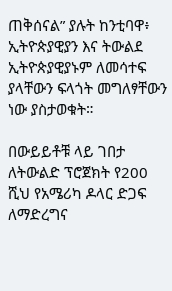ጠቅሰናል” ያሉት ከንቲባዋ፥ ኢትዮጵያዊያን እና ትውልደ ኢትዮጵያዊያኑም ለመሳተፍ ያላቸውን ፍላጎት መግለፃቸውን ነው ያስታወቁት።

በውይይቶቹ ላይ ገበታ ለትውልድ ፕሮጀክት የ200 ሺህ የአሜሪካ ዶላር ድጋፍ ለማድረግና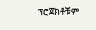ፕሮጀክቶቹም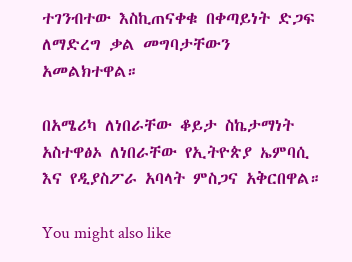ተገንብተው እስኪጠናቀቁ በቀጣይነት ድጋፍ ለማድረግ ቃል መግባታቸውን አመልክተዋል።

በአሜሪካ ለነበራቸው ቆይታ ስኬታማነት አስተዋፅኦ ለነበራቸው የኢትዮጵያ ኤምባሲ እና የዲያስፖራ አባላት ምስጋና አቅርበዋል።

You might also like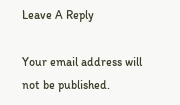Leave A Reply

Your email address will not be published.